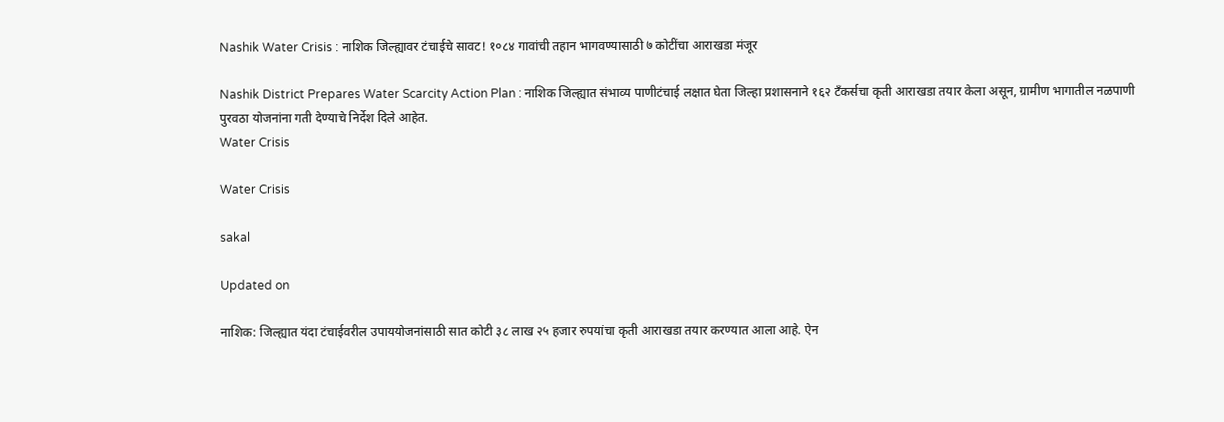Nashik Water Crisis : नाशिक जिल्ह्यावर टंचाईचे सावट! १०८४ गावांची तहान भागवण्यासाठी ७ कोटींचा आराखडा मंजूर

Nashik District Prepares Water Scarcity Action Plan : नाशिक जिल्ह्यात संभाव्य पाणीटंचाई लक्षात घेता जिल्हा प्रशासनाने १६२ टँकर्सचा कृती आराखडा तयार केला असून, ग्रामीण भागातील नळपाणी पुरवठा योजनांना गती देण्याचे निर्देश दिले आहेत.
Water Crisis

Water Crisis

sakal

Updated on

नाशिक: जिल्ह्यात यंदा टंचाईवरील उपाययोजनांसाठी सात कोटी ३८ लाख २५ हजार रुपयांचा कृती आराखडा तयार करण्यात आला आहे. ऐन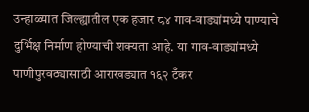उन्हाळ्यात जिल्ह्यातील एक हजार ८४ गाव-वाड्यांमध्ये पाण्याचे दुर्भिक्ष निर्माण होण्याची शक्यता आहे. या गाव-वाड्यांमध्ये पाणीपुरवठ्यासाठी आराखड्यात १६२ टँकर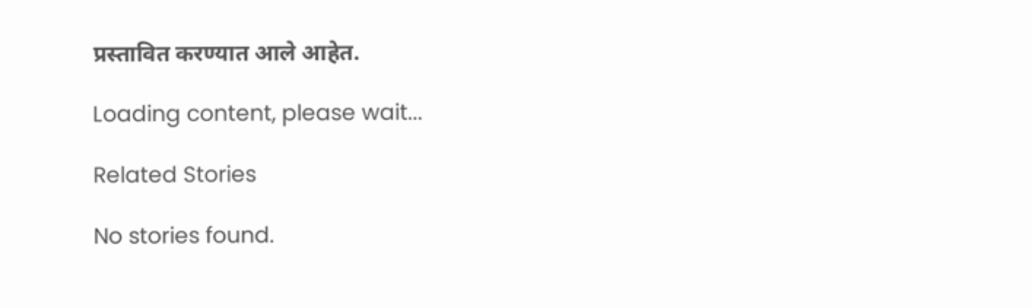प्रस्तावित करण्यात आले आहेत.

Loading content, please wait...

Related Stories

No stories found.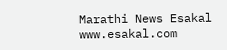Marathi News Esakal
www.esakal.com